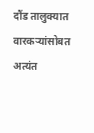दौंड तालुक्यात वारकऱ्यांसोबत अत्यंत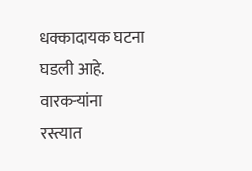धक्कादायक घटना घडली आहे. वारकऱ्यांना रस्त्यात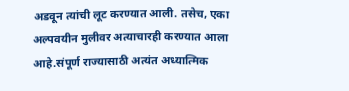अडवून त्यांची लूट करण्यात आली. तसेच, एका अल्पवयीन मुलीवर अत्याचारही करण्यात आला आहे.संपूर्ण राज्यासाठी अत्यंत अध्यात्मिक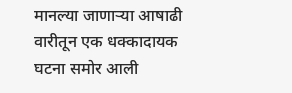मानल्या जाणाऱ्या आषाढी वारीतून एक धक्कादायक घटना समोर आली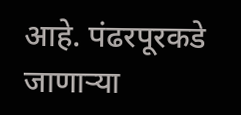आहे. पंढरपूरकडे जाणाऱ्या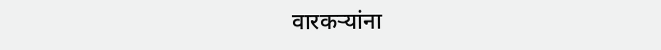वारकऱ्यांना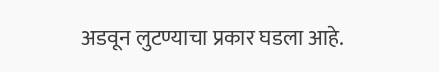अडवून लुटण्याचा प्रकार घडला आहे.